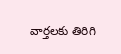వార్తలకు తిరిగి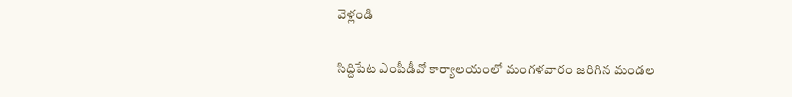వెళ్లండి

సిద్దిపేట ఎంపీడీవో కార్యాలయంలో మంగళవారం జరిగిన మండల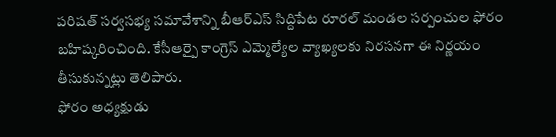పరిషత్ సర్వసభ్య సమావేశాన్ని బీఆర్ఎస్ సిద్దిపేట రూరల్ మండల సర్పంచుల ఫోరం బహిష్కరించింది. కేసీఆర్పై కాంగ్రెస్ ఎమ్మెల్యేల వ్యాఖ్యలకు నిరసనగా ఈ నిర్ణయం తీసుకున్నట్లు తెలిపారు.
ఫోరం అధ్యక్షుడు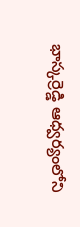భాస్కర్రెడ్డి ఆధ్వర్యంలోని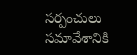సర్పంచులు సమావేశానికి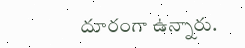దూరంగా ఉన్నారు.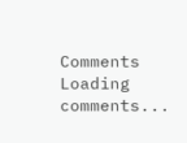Comments
Loading comments...